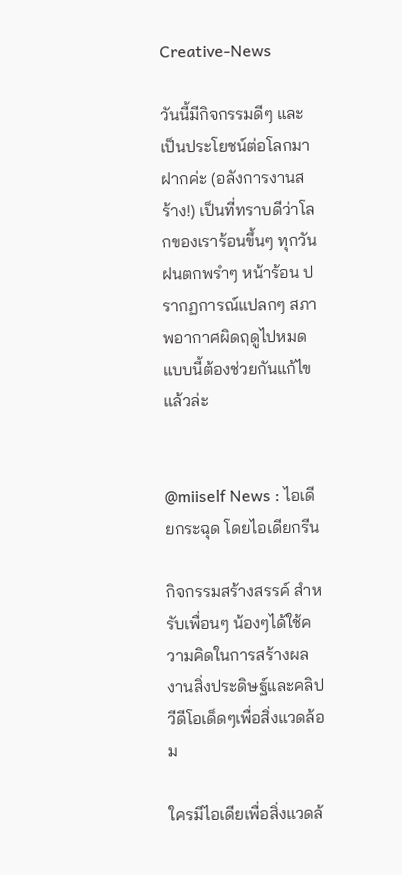Creative-News

วันนี้มีกิจกรรมดีๆ และเป็นประโยชน์ต่อโลกมาฝากค่ะ (อลังการงานสร้าง!) เป็นที่ทราบดีว่าโลกของเราร้อนขึ้นๆ ทุกวัน ฝนตกพรำๆ หน้าร้อน ปรากฏการณ์แปลกๆ สภาพอากาศผิดฤดูไปหมด แบบนี้ต้องช่วยกันแก้ไขแล้วล่ะ


@miiself News : ไอเดียกระฉุด โดยไอเดียกรีน

กิจกรรมสร้างสรรค์ สำหรับเพื่อนๆ น้องๆได้ใช้ความคิดในการสร้างผลงานสิ่งประดิษฐ์และคลิปวีดีโอเด็ดๆเพื่อสิ่งแวดล้อม

ใครมีไอเดียเพื่อสิ่งแวดล้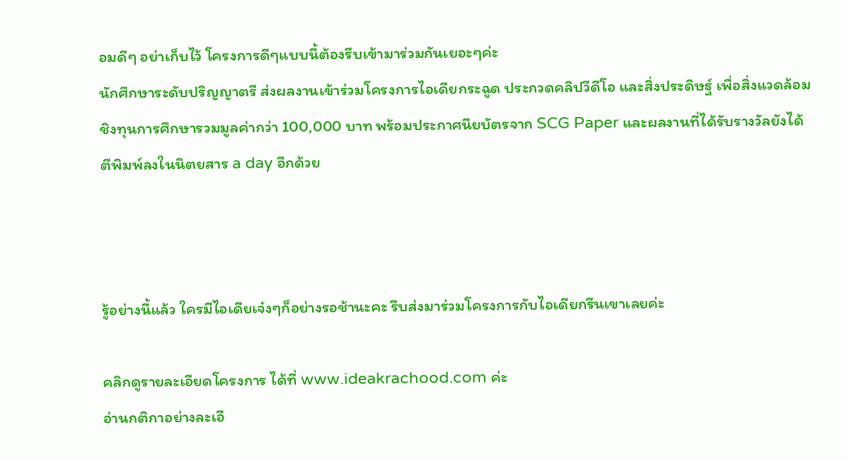อมดีๆ อย่าเก็บไว้ โครงการดีๆแบบนี้ต้องรีบเข้ามาร่วมกันเยอะๆค่ะ
นักศึกษาระดับปริญญาตรี ส่งผลงานเข้าร่วมโครงการไอเดียกระฉูด ประกวดคลิปวีดีโอ และสิ่งประดิษฐ์ เพื่อสิ่งแวดล้อม ชิงทุนการศึกษารวมมูลค่ากว่า 100,000 บาท พร้อมประกาศนียบัตรจาก SCG Paper และผลงานที่ได้รับรางวัลยังได้ตีพิมพ์ลงในนิตยสาร a day อีกด้วย



รู้อย่างนี้แล้ว ใครมีไอเดียเจ๋งๆก็อย่างรอช้านะคะ รีบส่งมาร่วมโครงการกับไอเดียกรีนเขาเลยค่ะ

คลิกดูรายละเอียดโครงการ ได้ที่ www.ideakrachood.com ค่ะ
อ่านกติกาอย่างละเอี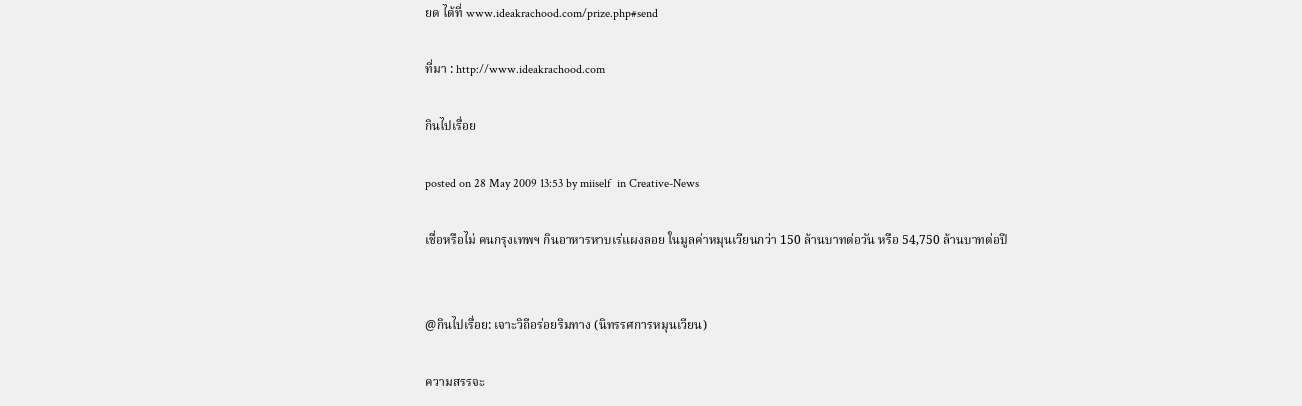ยด ได้ที่ www.ideakrachood.com/prize.php#send

ที่มา : http://www.ideakrachood.com

กินไปเรื่อย

posted on 28 May 2009 13:53 by miiself  in Creative-News

เชื่อหรือไม่ คนกรุงเทพฯ กินอาหารหาบเร่แผงลอย ในมูลค่าหมุนเวียนกว่า 150 ล้านบาทต่อวัน หรือ 54,750 ล้านบาทต่อปี


@กินไปเรื่อย: เจาะวิถีอร่อยริมทาง (นิทรรศการหมุนเวียน)

ความสรรจะ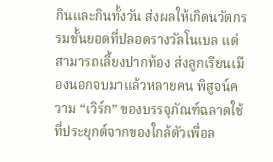กินและกินทั้งวัน ส่งผลให้เกิดนวัตกรรมชั้นยอดที่ปลอดรางวัลโนเบล แต่สามารถเลี้ยงปากท้อง ส่งลูกเรียนเมืองนอกจบมาแล้วหลายคน พิสูจน์ความ “เวิร์ก” ของบรรจุภัณฑ์ฉลาดใช้ที่ประยุกต์จากของใกล้ตัวเพื่อล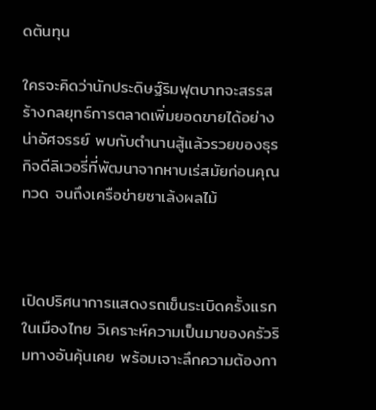ดต้นทุน

ใครจะคิดว่านักประดิษฐ์ริมฟุตบาทจะสรรสร้างกลยุทธ์การตลาดเพิ่มยอดขายได้อย่างน่าอัศจรรย์ พบกับตำนานสู้แล้วรวยของธุรกิจดีลิเวอรี่ที่พัฒนาจากหาบเร่สมัยก่อนคุณทวด จนถึงเครือข่ายซาเล้งผลไม้



เปิดปริศนาการแสดงรถเข็นระเบิดครั้งแรกในเมืองไทย วิเคราะห์ความเป็นมาของครัวริมทางอันคุ้นเคย พร้อมเจาะลึกความต้องกา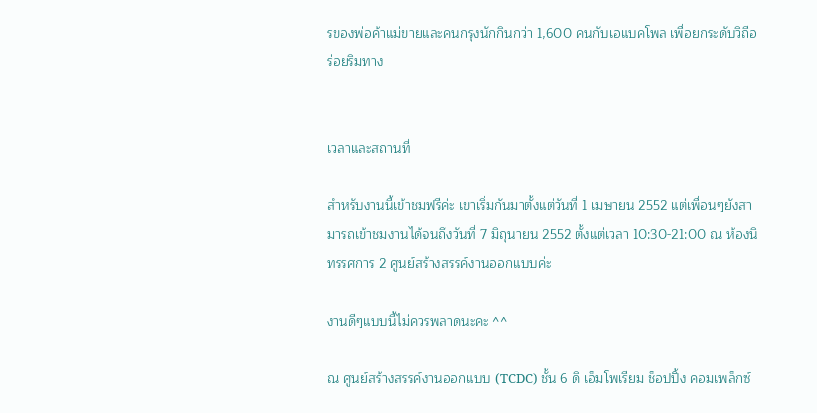รของพ่อค้าแม่ขายและคนกรุงนักกินกว่า 1,600 คนกับเอแบคโพล เพื่อยกระดับวิถีอร่อยริมทาง


เวลาและสถานที่

สำหรับงานนี้เข้าชมฟรีค่ะ เขาเริ่มกันมาตั้งแต่วันที่ 1 เมษายน 2552 แต่เพื่อนๆยังสามารถเข้าชมงานได้จนถึงวันที่ 7 มิถุนายน 2552 ตั้งแต่เวลา 10:30-21:00 ณ ห้องนิทรรศการ 2 ศูนย์สร้างสรรค์งานออกแบบค่ะ

งานดีๆแบบนี้ไม่ควรพลาดนะคะ ^^

ณ ศูนย์สร้างสรรค์งานออกแบบ (TCDC) ชั้น 6 ดิ เอ็มโพเรียม ช็อปปิ้ง คอมเพล็กซ์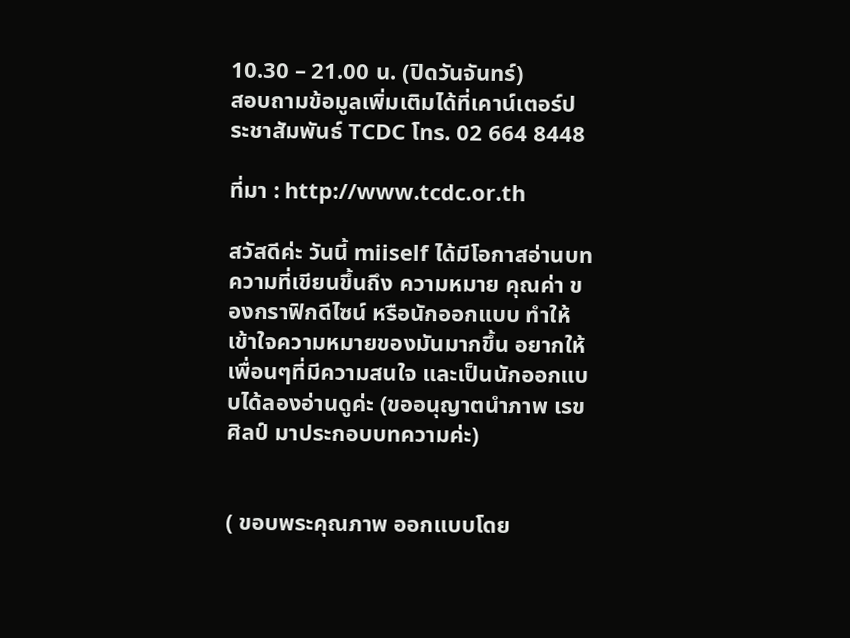10.30 – 21.00 น. (ปิดวันจันทร์)
สอบถามข้อมูลเพิ่มเติมได้ที่เคาน์เตอร์ประชาสัมพันธ์ TCDC โทร. 02 664 8448

ที่มา : http://www.tcdc.or.th

สวัสดีค่ะ วันนี้ miiself ได้มีโอกาสอ่านบทความที่เขียนขึ้นถึง ความหมาย คุณค่า ของกราฟิกดีไซน์ หรือนักออกแบบ ทำให้เข้าใจความหมายของมันมากขึ้น อยากให้เพื่อนๆที่มีความสนใจ และเป็นนักออกแบบได้ลองอ่านดูค่ะ (ขออนุญาตนำภาพ เรขศิลป์ มาประกอบบทความค่ะ)


( ขอบพระคุณภาพ ออกแบบโดย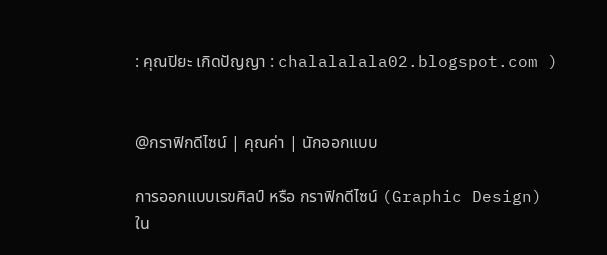: คุณปิยะ เกิดปัญญา : chalalalala02.blogspot.com )


@กราฟิกดีไซน์ | คุณค่า | นักออกแบบ

การออกแบบเรขศิลป์ หรือ กราฟิกดีไซน์ (Graphic Design)
ใน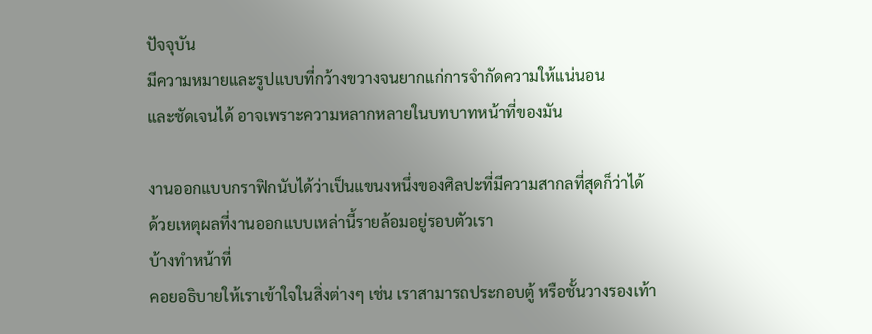ปัจจุบัน
มีความหมายและรูปแบบที่กว้างขวางจนยากแก่การจำกัดความให้แน่นอน
และชัดเจนได้ อาจเพราะความหลากหลายในบทบาทหน้าที่ของมัน

งานออกแบบกราฟิกนับได้ว่าเป็นแขนงหนึ่งของศิลปะที่มีความสากลที่สุดก็ว่าได้
ด้วยเหตุผลที่งานออกแบบเหล่านี้รายล้อมอยู่รอบตัวเรา
บ้างทำหน้าที่
คอยอธิบายให้เราเข้าใจในสิ่งต่างๆ เช่น เราสามารถประกอบตู้ หรือชั้นวางรองเท้า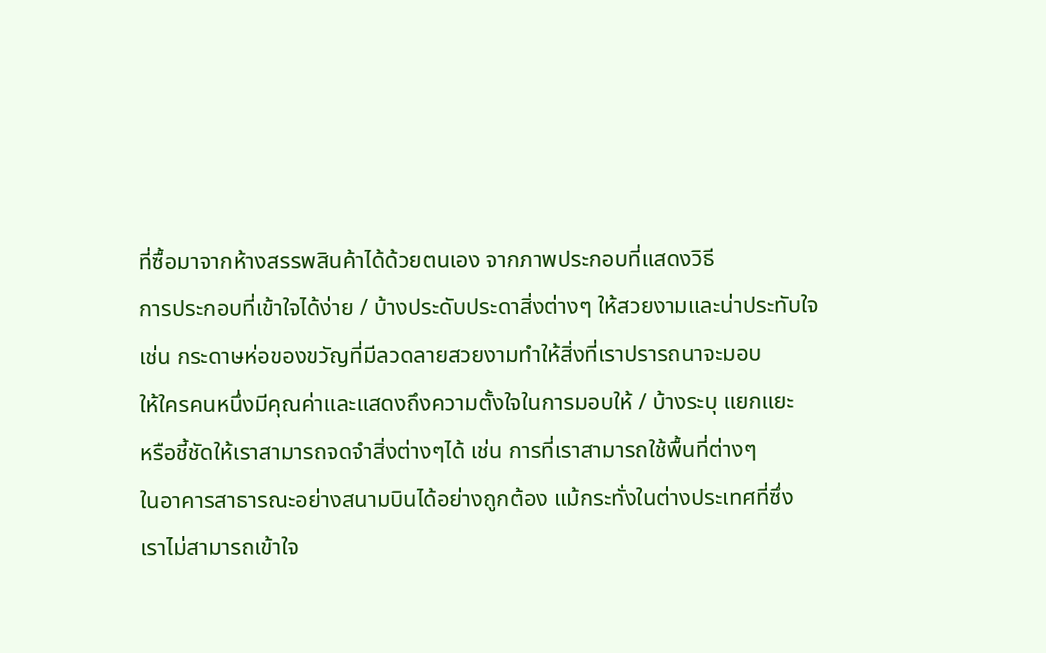ที่ซื้อมาจากห้างสรรพสินค้าได้ด้วยตนเอง จากภาพประกอบที่แสดงวิธี
การประกอบที่เข้าใจได้ง่าย / บ้างประดับประดาสิ่งต่างๆ ให้สวยงามและน่าประทับใจ
เช่น กระดาษห่อของขวัญที่มีลวดลายสวยงามทำให้สิ่งที่เราปรารถนาจะมอบ
ให้ใครคนหนึ่งมีคุณค่าและแสดงถึงความตั้งใจในการมอบให้ / บ้างระบุ แยกแยะ
หรือชี้ชัดให้เราสามารถจดจำสิ่งต่างๆได้ เช่น การที่เราสามารถใช้พื้นที่ต่างๆ
ในอาคารสาธารณะอย่างสนามบินได้อย่างถูกต้อง แม้กระทั่งในต่างประเทศที่ซึ่ง
เราไม่สามารถเข้าใจ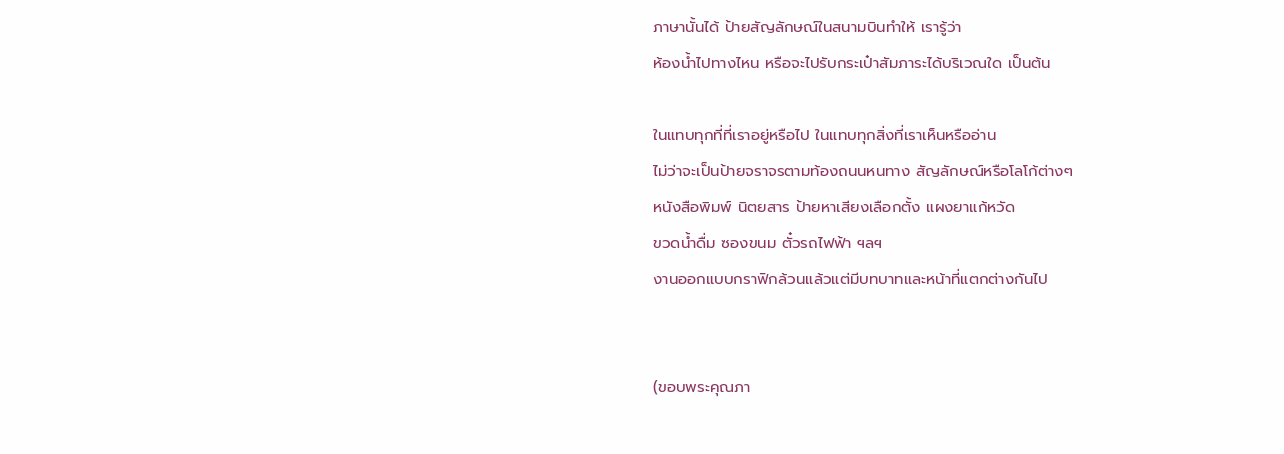ภาษานั้นได้ ป้ายสัญลักษณ์ในสนามบินทำให้ เรารู้ว่า
ห้องน้ำไปทางไหน หรือจะไปรับกระเป๋าสัมภาระได้บริเวณใด เป็นต้น

ในแทบทุกที่ที่เราอยู่หรือไป ในแทบทุกสิ่งที่เราเห็นหรืออ่าน
ไม่ว่าจะเป็นป้ายจราจรตามท้องถนนหนทาง สัญลักษณ์หรือโลโก้ต่างๆ
หนังสือพิมพ์ นิตยสาร ป้ายหาเสียงเลือกตั้ง แผงยาแก้หวัด
ขวดน้ำดื่ม ซองขนม ตั๋วรถไฟฟ้า ฯลฯ
งานออกแบบกราฟิกล้วนแล้วแต่มีบทบาทและหน้าที่แตกต่างกันไป


(ขอบพระคุณภา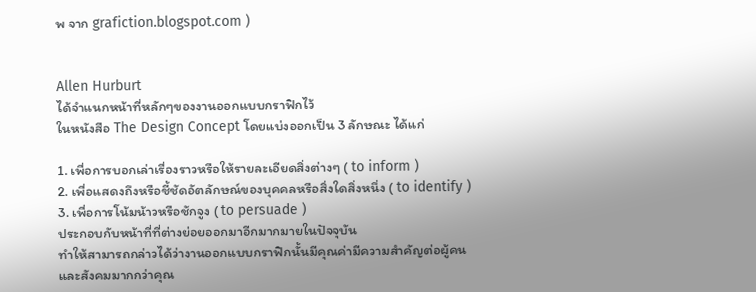พ จาก grafiction.blogspot.com )


Allen Hurburt
ได้จำแนกหน้าที่หลักๆของงานออกแบบกราฟิกไว้
ในหนังสือ The Design Concept โดยแบ่งออกเป็น 3 ลักษณะ ได้แก่

1. เพื่อการบอกเล่าเรื่องราวหรือให้รายละเอียดสิ่งต่างๆ ( to inform )
2. เพื่อแสดงถึงหรือชี้ชัดอัตลักษณ์ของบุคคลหรือสิ่งใดสิ่งหนึ่ง ( to identify )
3. เพื่อการโน้มน้าวหรือชักจูง ( to persuade )
ประกอบกับหน้าที่ที่ต่างย่อยออกมาอีกมากมายในปัจจุบัน
ทำให้สามารถกล่าวได้ว่างานออกแบบกราฟิกนั้นมีคุณค่ามีความสำคัญต่อผู้คน
และสังคมมากกว่าคุณ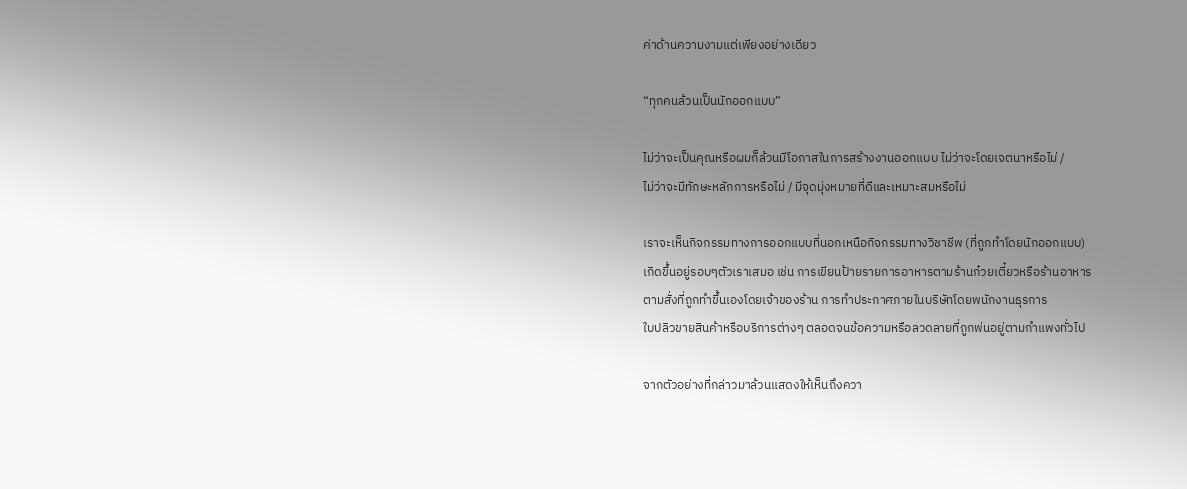ค่าด้านความงามแต่เพียงอย่างเดียว

“ทุกคนล้วนเป็นนักออกแบบ”

ไม่ว่าจะเป็นคุณหรือผมก็ล้วนมีโอกาสในการสร้างงานออกแบบ ไม่ว่าจะโดยเจตนาหรือไม่ /
ไม่ว่าจะมีทักษะหลักการหรือไม่ / มีจุดมุ่งหมายที่ดีและเหมาะสมหรือไม่

เราจะเห็นกิจกรรมทางการออกแบบที่นอกเหนือกิจกรรมทางวิชาชีพ (ที่ถูกทำโดยนักออกแบบ)
เกิดขึ้นอยู่รอบๆตัวเราเสมอ เช่น การเขียนป้ายรายการอาหารตามร้านก๋วยเตี๋ยวหรือร้านอาหาร
ตามสั่งที่ถูกทำขึ้นเองโดยเจ้าของร้าน การทำประกาศภายในบริษัทโดยพนักงานธุรการ
ใบปลิวขายสินค้าหรือบริการต่างๆ ตลอดจนข้อความหรือลวดลายที่ถูกพ่นอยู่ตามกำแพงทั่วไป

จากตัวอย่างที่กล่าวมาล้วนแสดงให้เห็นถึงควา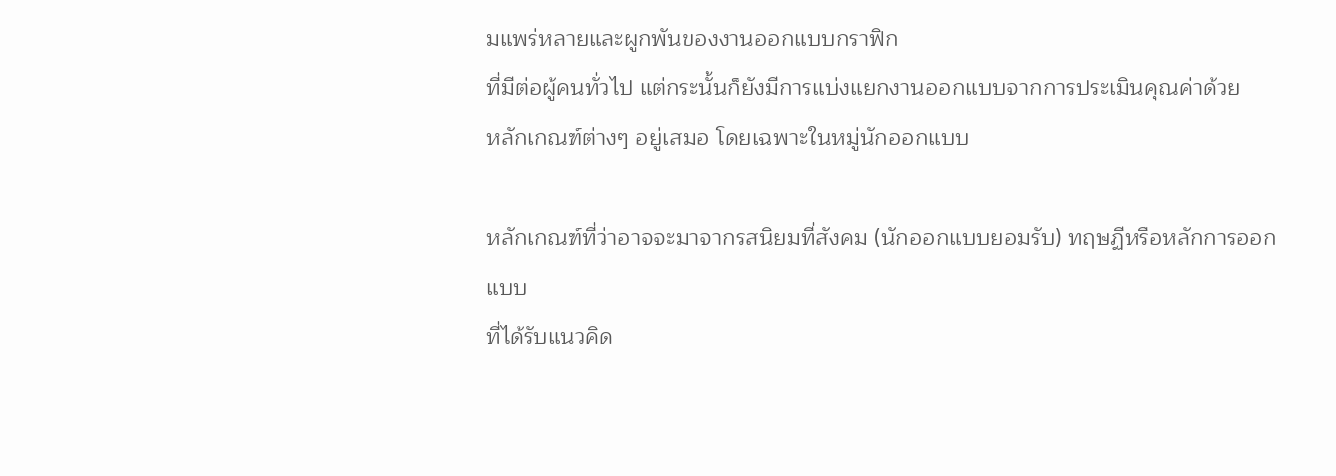มแพร่หลายและผูกพันของงานออกแบบกราฟิก
ที่มีต่อผู้คนทั่วไป แต่กระนั้นก็ยังมีการแบ่งแยกงานออกแบบจากการประเมินคุณค่าด้วย
หลักเกณฑ์ต่างๆ อยู่เสมอ โดยเฉพาะในหมู่นักออกแบบ

หลักเกณฑ์ที่ว่าอาจจะมาจากรสนิยมที่สังคม (นักออกแบบยอมรับ) ทฤษฏีหรือหลักการออกแบบ
ที่ได้รับแนวคิด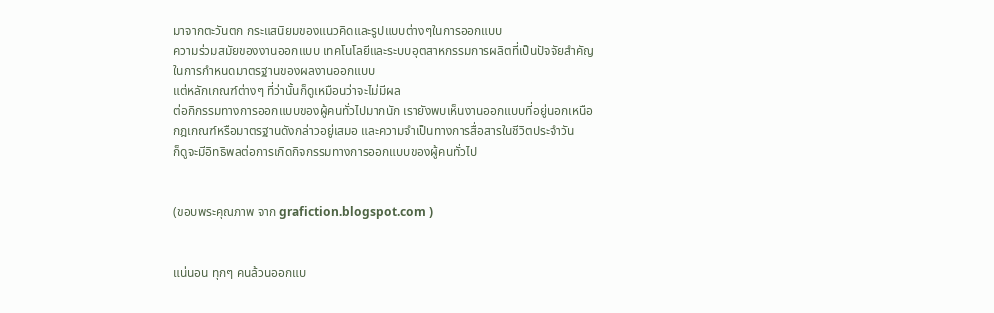มาจากตะวันตก กระแสนิยมของแนวคิดและรูปแบบต่างๆในการออกแบบ
ความร่วมสมัยของงานออกแบบ เทคโนโลยีและระบบอุตสาหกรรมการผลิตที่เป็นปัจจัยสำคัญ
ในการกำหนดมาตรฐานของผลงานออกแบบ
แต่หลักเกณฑ์ต่างๆ ที่ว่านั้นก็ดูเหมือนว่าจะไม่มีผล
ต่อกิกรรมทางการออกแบบของผู้คนทั่วไปมากนัก เรายังพบเห็นงานออกแบบที่อยู่นอกเหนือ
กฎเกณฑ์หรือมาตรฐานดังกล่าวอยู่เสมอ และความจำเป็นทางการสื่อสารในชีวิตประจำวัน
ก็ดูจะมีอิทธิพลต่อการเกิดกิจกรรมทางการออกแบบของผู้คนทั่วไป


(ขอบพระคุณภาพ จาก grafiction.blogspot.com )


แน่นอน ทุกๆ คนล้วนออกแบ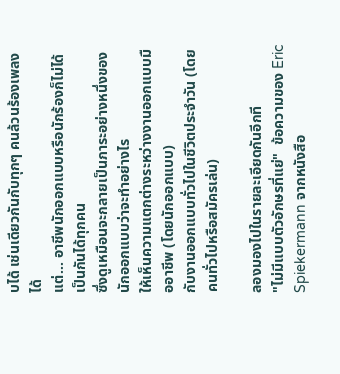บได้ เช่นเดียวกันกับทุกๆ คนล้วนร้องเพลงได้
แต่… อาชีพนักออกแบบหรือนักร้องก็ไม่ได้เป็นกันได้ทุกคน
ซึ่งดูเหมือนจะกลายเป็นภาระอย่างหนึ่งของนักออกแบบว่าจะทำอย่างไร
ให้เห็นความแตกต่างระหว่างงานออกแบบมืออาชีพ (โดยนักออกแบบ)
กับงานออกแบบทั่วไปในชีวิตประจำวัน (โดยคนทั่วไปหรือสมัครเล่น)

ลองมองไปในรายละเอียดกันอีกที
"ไม่มีแบบตัวอักษรที่แย่"  ข้อความของ Eric Spiekermann จากหนังสือ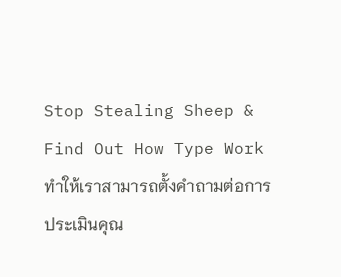Stop Stealing Sheep &
Find Out How Type Work ทำให้เราสามารถตั้งคำถามต่อการประเมินคุณ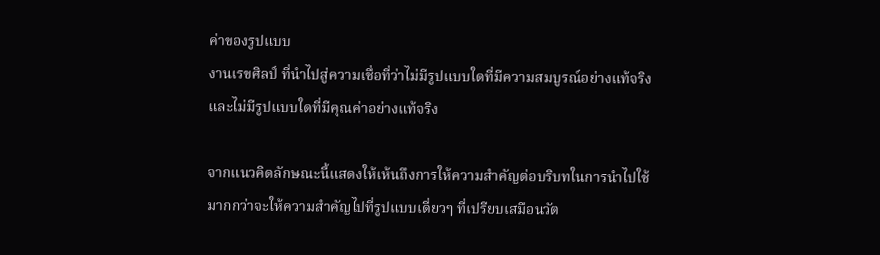ค่าของรูปแบบ
งานเรขศิลป์ ที่นำไปสู่ความเชื่อที่ว่าไม่มีรูปแบบใดที่มีความสมบูรณ์อย่างแท้จริง
และไม่มีรูปแบบใดที่มีคุณค่าอย่างแท้จริง

จากแนวคิดลักษณะนี้แสดงให้เห้นถึงการให้ความสำคัญต่อบริบทในการนำไปใช้
มากกว่าจะให้ความสำคัญไปที่รูปแบบเดี่ยวๆ ที่เปรียบเสมือนวัต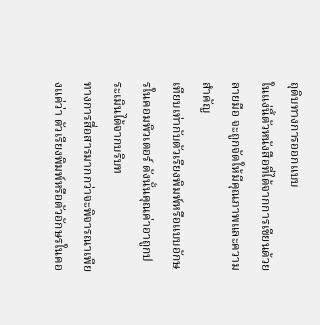ถุดิบทางการออกแบบ
ในแง่นี้ตัวหนังสือที่ได้จากการเขียนด้วยลายมือ จะถูกจัดให้มีคุณภาพและความสำคัญ
เทียบเท่ากับตัวเรียงพิมพ์หรือแบบอักษรในคอมพิวเตอร์ ดังนั้นคุณค่าอาถูกประเมินได้จากบริบท
ทางการสื่อสารมากกว่าจะพิจารณาเพียงแค่ว่า ตัวเรียงพิมพ์หรือตัวอักษรในคอ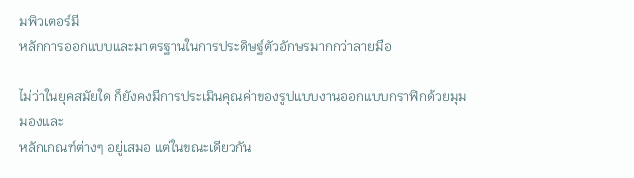มพิวเตอร์มี
หลักการออกแบบและมาตรฐานในการประดิษฐ์ตัวอักษรมากกว่าลายมือ

ไม่ว่าในยุคสมัยใด ก็ยังคงมีการประเมินคุณค่าของรูปแบบงานออกแบบกราฟิกด้วยมุมมองและ
หลักเกณฑ์ต่างๆ อยู่เสมอ แต่ในขณะเดียวกัน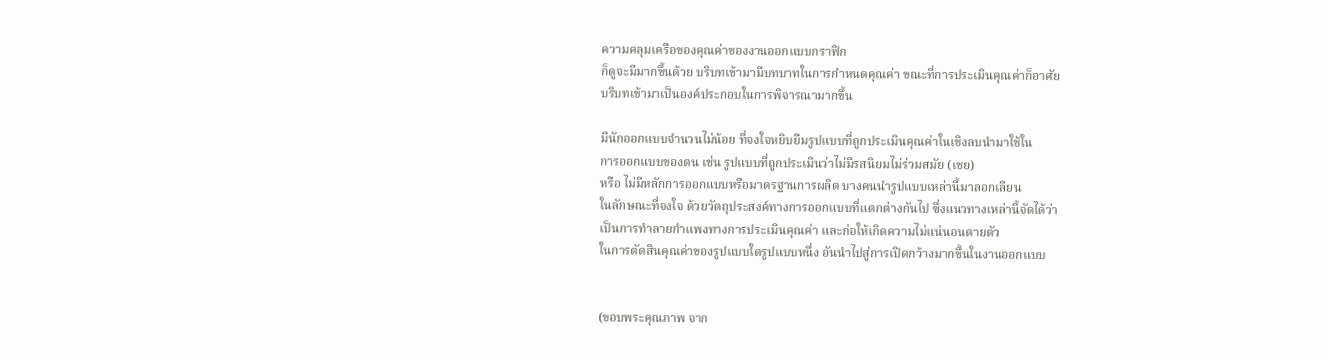ความคลุมเครือของคุณค่าของงานออกแบบกราฟิก
ก็ดูจะมีมากขึ้นด้วย บริบทเข้ามามีบทบาทในการกำหนดคุณค่า ขณะที่การประเมินคุณค่าก็อาศัย
บริบทเข้ามาเป็นองค์ประกอบในการพิจารณามากขึ้น

มีนักออกแบบจำนวนไม่น้อย ที่จงใจหยิบยืมรูปแบบที่ถูกประเมินคุณค่าในเชิงลบนำมาใช้ใน
การออกแบบของตน เช่น รูปแบบที่ถูกประเมินว่าไม่มีรสนิยมไม่ร่วมสมัย (เชย)
หรือ ไม่มีหลักการออกแบบหรือมาตรฐานการผลิต บางคนนำรูปแบบเหล่านี้มาลอกเลียน
ในลักษณะที่จงใจ ด้วยวัตถุประสงค์ทางการออกแบบที่แตกต่างกันไป ซึ่งแนวทางเหล่านี้จัดได้ว่า
เป็นการทำลายกำแพงทางการประเมินคุณค่า และก่อให้เกิดความไม่แน่นอนตายตัว
ในการตัดสินคุณค่าของรูปแบบใดรูปแบบหนึ่ง อันนำไปสู่การเปิดกว้างมากขึ้นในงานออกแบบ


(ขอบพระคุณภาพ จาก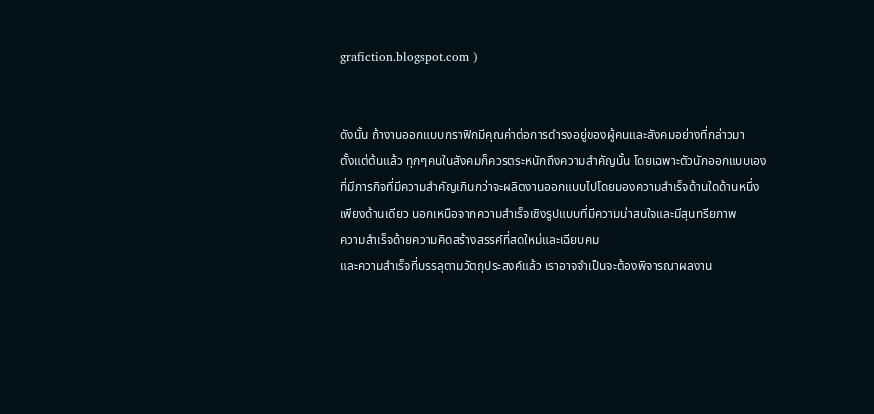grafiction.blogspot.com )


ดังนั้น ถ้างานออกแบบกราฟิกมีคุณค่าต่อการดำรงอยู่ของผู้คนและสังคมอย่างที่กล่าวมา
ตั้งแต่ต้นแล้ว ทุกๆคนในสังคมก็ควรตระหนักถึงความสำคัญนั้น โดยเฉพาะตัวนักออกแบบเอง
ที่มีภารกิจที่มีความสำคัญเกินกว่าจะผลิตงานออกแบบไปโดยมองความสำเร็จด้านใดด้านหนึ่ง
เพียงด้านเดียว นอกเหนือจากความสำเร็จเชิงรูปแบบที่มีความน่าสนใจและมีสุนทรียภาพ
ความสำเร็จด้ายความคิดสร้างสรรค์ที่สดใหม่และเฉียบคม
และความสำเร็จที่บรรลุตามวัตถุประสงค์แล้ว เราอาจจำเป็นจะต้องพิจารณาผลงาน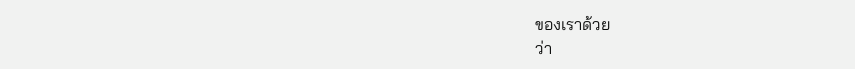ของเราด้วย
ว่า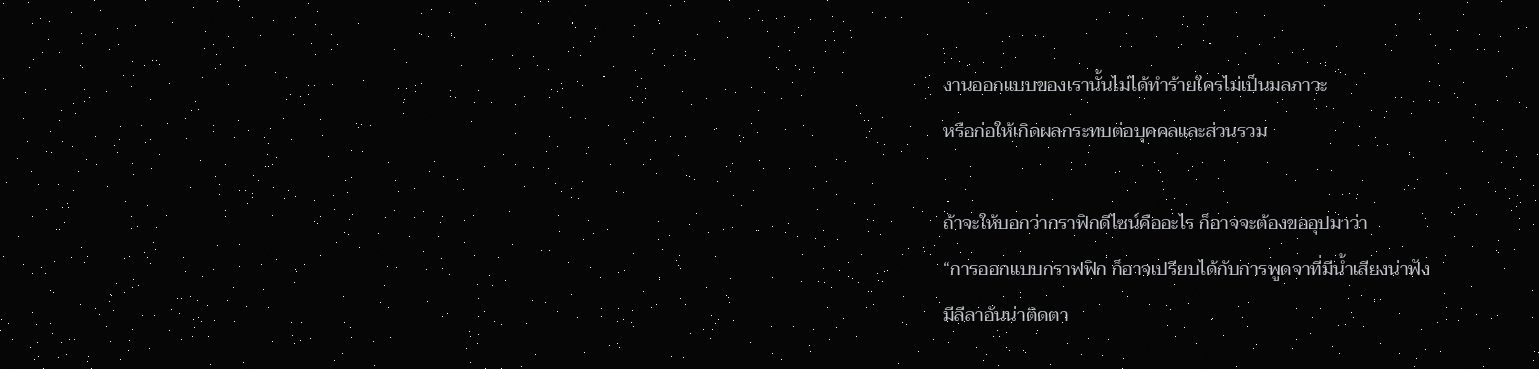งานออกแบบของเรานั้นไม่ได้ทำร้ายใครไม่เป็นมลภาวะ
หรือก่อให้เกิดผลกระทบต่อบุคคลและส่วนรวม

ถ้าจะให้บอกว่ากราฟิกดีไซน์คืออะไร ก็อาจจะต้องขออุปมาว่า
“การออกแบบกราฟฟิก ก็อาจเปรียบได้กับการพูดจาที่มีน้ำเสียงน่าฟัง
มีลีลาอันน่าติดตา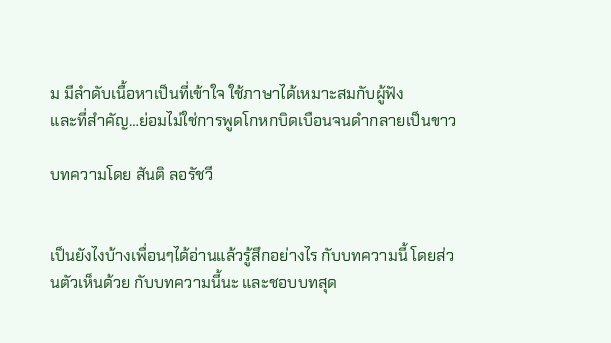ม มีลำดับเนื้อหาเป็นที่เข้าใจ ใช้ภาษาได้เหมาะสมกับผู้ฟัง
และที่สำคัญ…ย่อมไม่ใช่การพูดโกหกบิดเบือนจนดำกลายเป็นขาว

บทความโดย สันติ ลอรัชวี


เป็นยังไงบ้างเพื่อนๆได้อ่านแล้วรู้สึกอย่างไร กับบทความนี้ โดยส่วนตัวเห็นด้วย กับบทความนี้นะ และชอบบทสุด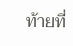ท้ายที่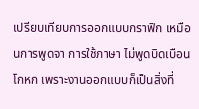เปรียบเทียบการออกแบบกราฟิก เหมือนการพูดจา การใช้ภาษา ไม่พูดบิดเบือนโกหก เพราะงานออกแบบก็เป็นสิ่งที่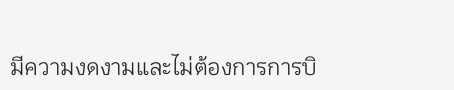มีความงดงามและไม่ต้องการการบิ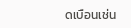ดเบือนเช่น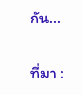กัน...

ที่มา :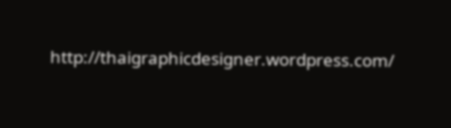http://thaigraphicdesigner.wordpress.com/